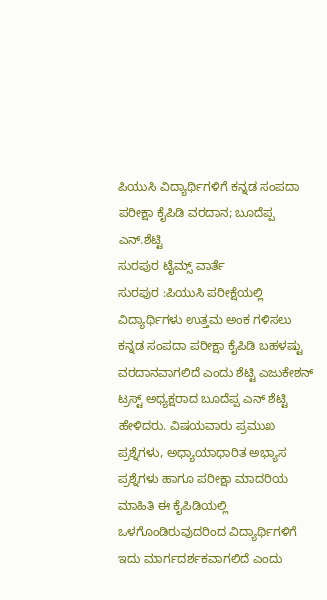ಪಿಯುಸಿ ವಿದ್ಯಾರ್ಥಿಗಳಿಗೆ ಕನ್ನಡ ಸಂಪದಾ ಪರೀಕ್ಷಾ ಕೈಪಿಡಿ ವರದಾನ; ಬೂದೆಪ್ಪ ಎನ್.ಶೆಟ್ಟಿ
ಸುರಪುರ ಟೈಮ್ಸ್ ವಾರ್ತೆ
ಸುರಪುರ :ಪಿಯುಸಿ ಪರೀಕ್ಷೆಯಲ್ಲಿ ವಿದ್ಯಾರ್ಥಿಗಳು ಉತ್ತಮ ಅಂಕ ಗಳಿಸಲು ಕನ್ನಡ ಸಂಪದಾ ಪರೀಕ್ಷಾ ಕೈಪಿಡಿ ಬಹಳಷ್ಟು ವರದಾನವಾಗಲಿದೆ ಎಂದು ಶೆಟ್ಟಿ ಎಜುಕೇಶನ್ ಟ್ರಸ್ಟ್ ಅಧ್ಯಕ್ಷರಾದ ಬೂದೆಪ್ಪ ಎನ್ ಶೆಟ್ಟಿ ಹೇಳಿದರು. ವಿಷಯವಾರು ಪ್ರಮುಖ ಪ್ರಶ್ನೆಗಳು, ಅಧ್ಯಾಯಾಧಾರಿತ ಅಭ್ಯಾಸ ಪ್ರಶ್ನೆಗಳು ಹಾಗೂ ಪರೀಕ್ಷಾ ಮಾದರಿಯ ಮಾಹಿತಿ ಈ ಕೈಪಿಡಿಯಲ್ಲಿ ಒಳಗೊಂಡಿರುವುದರಿಂದ ವಿದ್ಯಾರ್ಥಿಗಳಿಗೆ ಇದು ಮಾರ್ಗದರ್ಶಕವಾಗಲಿದೆ ಎಂದು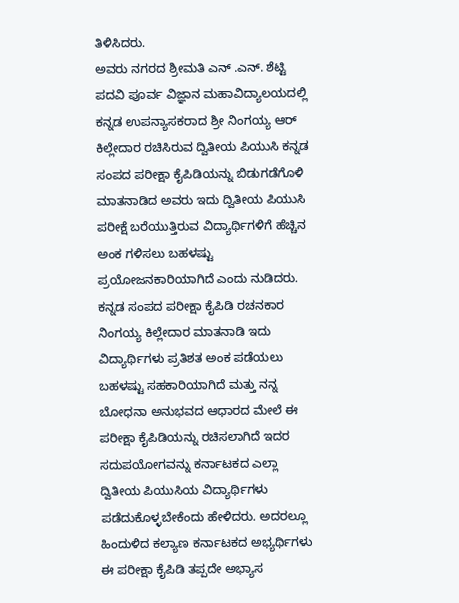ತಿಳಿಸಿದರು.
ಅವರು ನಗರದ ಶ್ರೀಮತಿ ಎನ್ .ಎನ್. ಶೆಟ್ಟಿ ಪದವಿ ಪೂರ್ವ ವಿಜ್ಞಾನ ಮಹಾವಿದ್ಯಾಲಯದಲ್ಲಿ ಕನ್ನಡ ಉಪನ್ಯಾಸಕರಾದ ಶ್ರೀ ನಿಂಗಯ್ಯ ಆರ್ ಕಿಲ್ಲೇದಾರ ರಚಿಸಿರುವ ದ್ವಿತೀಯ ಪಿಯುಸಿ ಕನ್ನಡ ಸಂಪದ ಪರೀಕ್ಷಾ ಕೈಪಿಡಿಯನ್ನು ಬಿಡುಗಡೆಗೊಳಿ ಮಾತನಾಡಿದ ಅವರು ಇದು ದ್ವಿತೀಯ ಪಿಯುಸಿ ಪರೀಕ್ಷೆ ಬರೆಯುತ್ತಿರುವ ವಿದ್ಯಾರ್ಥಿಗಳಿಗೆ ಹೆಚ್ಚಿನ ಅಂಕ ಗಳಿಸಲು ಬಹಳಷ್ಟು ಪ್ರಯೋಜನಕಾರಿಯಾಗಿದೆ ಎಂದು ನುಡಿದರು. ಕನ್ನಡ ಸಂಪದ ಪರೀಕ್ಷಾ ಕೈಪಿಡಿ ರಚನಕಾರ ನಿಂಗಯ್ಯ ಕಿಲ್ಲೇದಾರ ಮಾತನಾಡಿ ಇದು ವಿದ್ಯಾರ್ಥಿಗಳು ಪ್ರತಿಶತ ಅಂಕ ಪಡೆಯಲು ಬಹಳಷ್ಟು ಸಹಕಾರಿಯಾಗಿದೆ ಮತ್ತು ನನ್ನ ಬೋಧನಾ ಅನುಭವದ ಆಧಾರದ ಮೇಲೆ ಈ ಪರೀಕ್ಷಾ ಕೈಪಿಡಿಯನ್ನು ರಚಿಸಲಾಗಿದೆ ಇದರ ಸದುಪಯೋಗವನ್ನು ಕರ್ನಾಟಕದ ಎಲ್ಲಾ ದ್ವಿತೀಯ ಪಿಯುಸಿಯ ವಿದ್ಯಾರ್ಥಿಗಳು ಪಡೆದುಕೊಳ್ಳಬೇಕೆಂದು ಹೇಳಿದರು. ಅದರಲ್ಲೂ ಹಿಂದುಳಿದ ಕಲ್ಯಾಣ ಕರ್ನಾಟಕದ ಅಭ್ಯರ್ಥಿಗಳು ಈ ಪರೀಕ್ಷಾ ಕೈಪಿಡಿ ತಪ್ಪದೇ ಅಭ್ಯಾಸ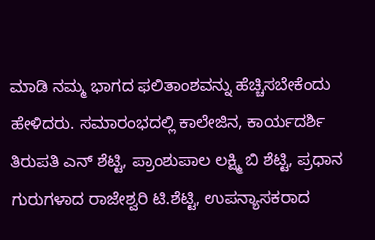ಮಾಡಿ ನಮ್ಮ ಭಾಗದ ಫಲಿತಾಂಶವನ್ನು ಹೆಚ್ಚಿಸಬೇಕೆಂದು ಹೇಳಿದರು. ಸಮಾರಂಭದಲ್ಲಿ ಕಾಲೇಜಿನ, ಕಾರ್ಯದರ್ಶಿ ತಿರುಪತಿ ಎನ್ ಶೆಟ್ಟಿ, ಪ್ರಾಂಶುಪಾಲ ಲಕ್ಷ್ಮಿ ಬಿ ಶೆಟ್ಟಿ, ಪ್ರಧಾನ ಗುರುಗಳಾದ ರಾಜೇಶ್ವರಿ ಟಿ.ಶೆಟ್ಟಿ, ಉಪನ್ಯಾಸಕರಾದ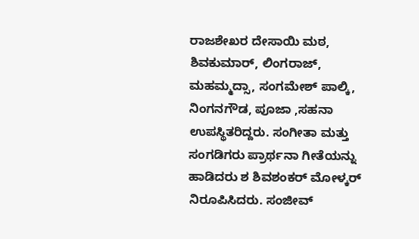ರಾಜಶೇಖರ ದೇಸಾಯಿ ಮಠ, ಶಿವಕುಮಾರ್, ಲಿಂಗರಾಜ್, ಮಹಮ್ಮದ್ಸಾ, ಸಂಗಮೇಶ್ ಪಾಲ್ಕಿ, ನಿಂಗನಗೌಡ, ಪೂಜಾ ,ಸಹನಾ ಉಪಸ್ಥಿತರಿದ್ದರು. ಸಂಗೀತಾ ಮತ್ತು ಸಂಗಡಿಗರು ಪ್ರಾರ್ಥನಾ ಗೀತೆಯನ್ನು ಹಾಡಿದರು ಶ ಶಿವಶಂಕರ್ ಮೋಳ್ಕರ್ ನಿರೂಪಿಸಿದರು. ಸಂಜೀವ್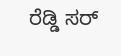ರೆಡ್ಡಿ ಸರ್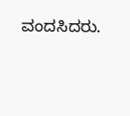ವಂದಸಿದರು.